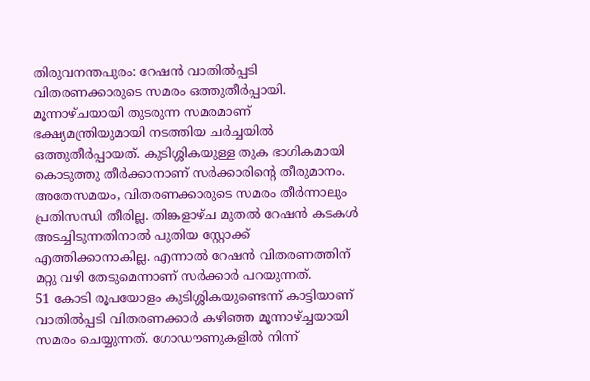തിരുവനന്തപുരം: റേഷൻ വാതിൽപ്പടി വിതരണക്കാരുടെ സമരം ഒത്തുതീർപ്പായി. മൂന്നാഴ്ചയായി തുടരുന്ന സമരമാണ് ഭക്ഷ്യമന്ത്രിയുമായി നടത്തിയ ചർച്ചയിൽ ഒത്തുതീർപ്പായത്. കുടിശ്ശികയുള്ള തുക ഭാഗികമായി കൊടുത്തു തീർക്കാനാണ് സർക്കാരിൻ്റെ തീരുമാനം. അതേസമയം, വിതരണക്കാരുടെ സമരം തീർന്നാലും പ്രതിസന്ധി തീരില്ല. തിങ്കളാഴ്ച മുതൽ റേഷൻ കടകൾ അടച്ചിടുന്നതിനാൽ പുതിയ സ്റ്റോക്ക് എത്തിക്കാനാകില്ല. എന്നാൽ റേഷൻ വിതരണത്തിന് മറ്റു വഴി തേടുമെന്നാണ് സർക്കാർ പറയുന്നത്.
51 കോടി രൂപയോളം കുടിശ്ശികയുണ്ടെന്ന് കാട്ടിയാണ് വാതിൽപ്പടി വിതരണക്കാർ കഴിഞ്ഞ മൂന്നാഴ്ച്ചയായി സമരം ചെയ്യുന്നത്. ഗോഡൗണുകളിൽ നിന്ന്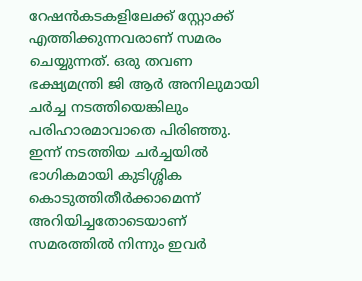റേഷൻകടകളിലേക്ക് സ്റ്റോക്ക് എത്തിക്കുന്നവരാണ് സമരം ചെയ്യുന്നത്. ഒരു തവണ ഭക്ഷ്യമന്ത്രി ജി ആർ അനിലുമായി ചർച്ച നടത്തിയെങ്കിലും പരിഹാരമാവാതെ പിരിഞ്ഞു. ഇന്ന് നടത്തിയ ചർച്ചയിൽ ഭാഗികമായി കുടിശ്ശിക കൊടുത്തിതീർക്കാമെന്ന് അറിയിച്ചതോടെയാണ് സമരത്തിൽ നിന്നും ഇവർ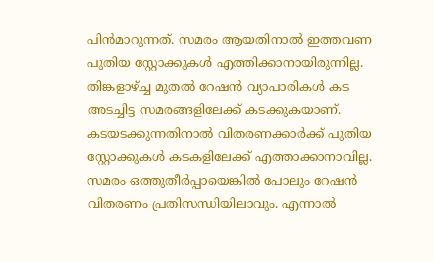പിൻമാറുന്നത്. സമരം ആയതിനാൽ ഇത്തവണ പുതിയ സ്റ്റോക്കുകൾ എത്തിക്കാനായിരുന്നില്ല. തിങ്കളാഴ്ച്ച മുതൽ റേഷൻ വ്യാപാരികൾ കട അടച്ചിട്ട സമരങ്ങളിലേക്ക് കടക്കുകയാണ്. കടയടക്കുന്നതിനാൽ വിതരണക്കാർക്ക് പുതിയ സ്റ്റോക്കുകൾ കടകളിലേക്ക് എത്താക്കാനാവില്ല. സമരം ഒത്തുതീർപ്പായെങ്കിൽ പോലും റേഷൻ വിതരണം പ്രതിസന്ധിയിലാവും. എന്നാൽ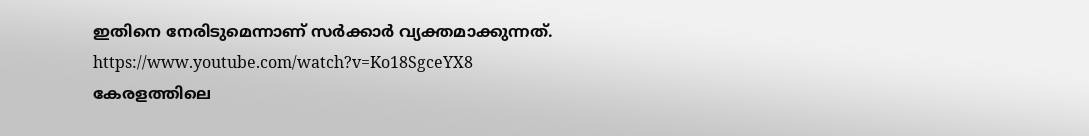ഇതിനെ നേരിടുമെന്നാണ് സർക്കാർ വ്യക്തമാക്കുന്നത്.
https://www.youtube.com/watch?v=Ko18SgceYX8
കേരളത്തിലെ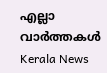എല്ലാ വാർത്തകൾ Kerala News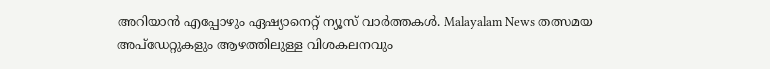അറിയാൻ എപ്പോഴും ഏഷ്യാനെറ്റ് ന്യൂസ് വാർത്തകൾ. Malayalam News തത്സമയ അപ്ഡേറ്റുകളും ആഴത്തിലുള്ള വിശകലനവും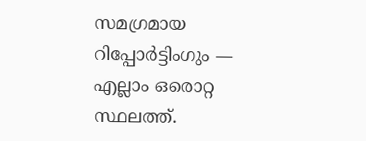സമഗ്രമായ റിപ്പോർട്ടിംഗും — എല്ലാം ഒരൊറ്റ സ്ഥലത്ത്.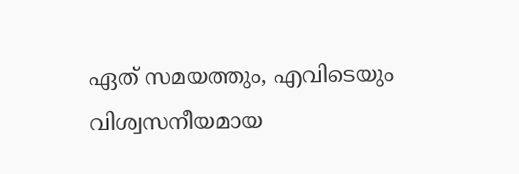ഏത് സമയത്തും, എവിടെയും വിശ്വസനീയമായ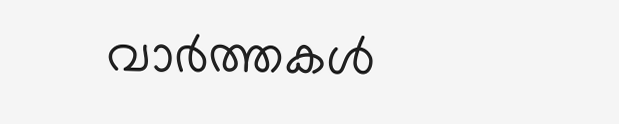വാർത്തകൾ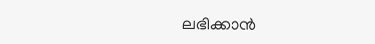ലഭിക്കാൻ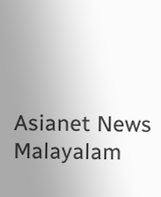Asianet News Malayalam